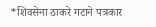*शिवसेना ठाकरे गटाने पत्रकार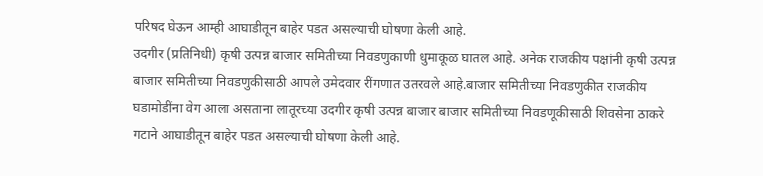परिषद घेऊन आम्ही आघाडीतून बाहेर पडत असल्याची घोषणा केली आहे.
उदगीर (प्रतिनिधी) कृषी उत्पन्न बाजार समितीच्या निवडणुकाणी धुमाकूळ घातल आहे. अनेक राजकीय पक्षांनी कृषी उत्पन्न बाजार समितीच्या निवडणुकीसाठी आपले उमेदवार रींगणात उतरवले आहे.बाजार समितीच्या निवडणुकीत राजकीय घडामोडींना वेग आला असताना लातूरच्या उदगीर कृषी उत्पन्न बाजार बाजार समितीच्या निवडणूकीसाठी शिवसेना ठाकरे गटाने आघाडीतून बाहेर पडत असल्याची घोषणा केली आहे.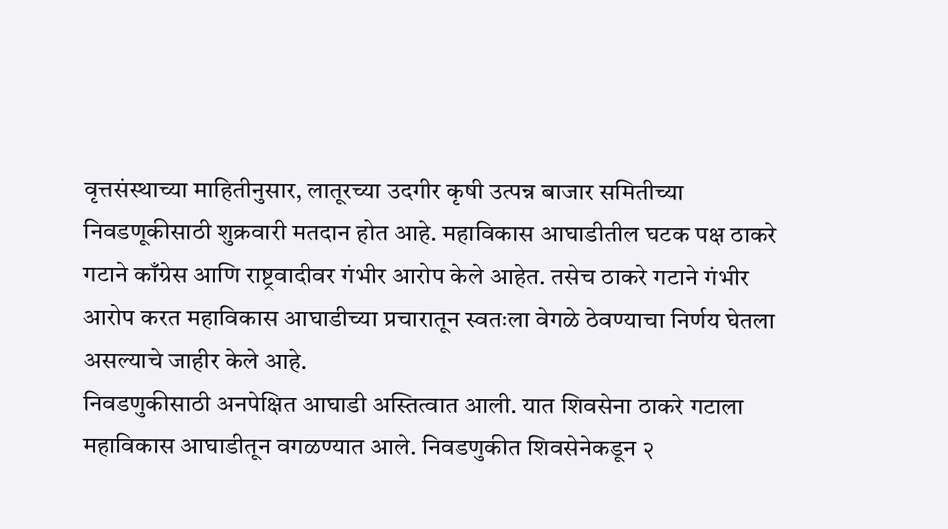वृत्तसंस्थाच्या माहितीनुसार, लातूरच्या उदगीर कृषी उत्पन्न बाजार समितीच्या निवडणूकीसाठी शुक्रवारी मतदान होत आहे. महाविकास आघाडीतील घटक पक्ष ठाकरे गटाने काँग्रेस आणि राष्ट्रवादीवर गंभीर आरोप केले आहेत. तसेच ठाकरे गटाने गंभीर आरोप करत महाविकास आघाडीच्या प्रचारातून स्वतःला वेगळे ठेवण्याचा निर्णय घेतला असल्याचे जाहीर केले आहे.
निवडणुकीसाठी अनपेक्षित आघाडी अस्तित्वात आली. यात शिवसेना ठाकरे गटाला महाविकास आघाडीतून वगळण्यात आले. निवडणुकीत शिवसेनेकडून २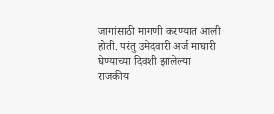जागांसाठी मागणी करण्यात आली होती. परंतु उमेदवारी अर्ज माघारी घेण्याच्या दिवशी झालेल्या राजकीय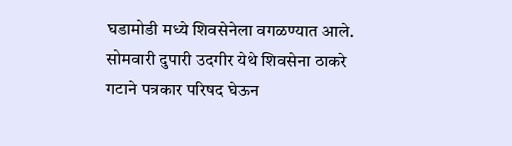घडामोडी मध्ये शिवसेनेला वगळण्यात आले. सोमवारी दुपारी उदगीर येथे शिवसेना ठाकरे गटाने पत्रकार परिषद घेऊन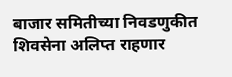बाजार समितीच्या निवडणुकीत शिवसेना अलिप्त राहणार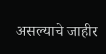असल्याचे जाहीर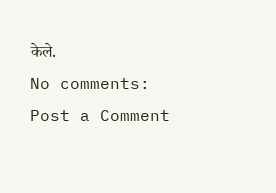केले.
No comments:
Post a Comment